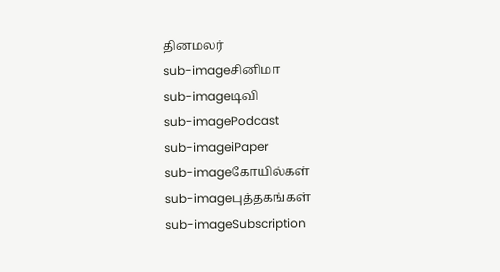தினமலர்
sub-imageசினிமா
sub-imageடிவி
sub-imagePodcast
sub-imageiPaper
sub-imageகோயில்கள்
sub-imageபுத்தகங்கள்
sub-imageSubscription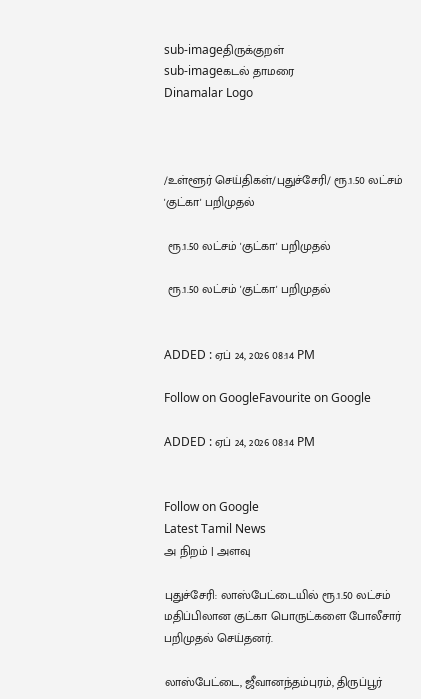sub-imageதிருக்குறள்
sub-imageகடல் தாமரை
Dinamalar Logo



/உள்ளூர் செய்திகள்/புதுச்சேரி/ ரூ.1.50 லட்சம் 'குட்கா' பறிமுதல்

 ரூ.1.50 லட்சம் 'குட்கா' பறிமுதல்

 ரூ.1.50 லட்சம் 'குட்கா' பறிமுதல்


ADDED : ஏப் 24, 2026 08:14 PM

Follow on GoogleFavourite on Google

ADDED : ஏப் 24, 2026 08:14 PM


Follow on Google
Latest Tamil News
அ நிறம் | அளவு

புதுச்சேரி: லாஸ்பேட்டையில் ரூ.1.50 லட்சம் மதிப்பிலான குட்கா பொருட்களை போலீசார் பறிமுதல் செய்தனர்.

லாஸ்பேட்டை, ஜீவானந்தம்புரம், திருப்பூர்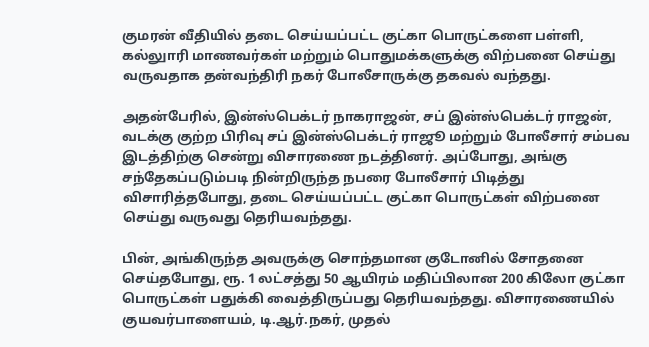குமரன் வீதியில் தடை செய்யப்பட்ட குட்கா பொருட்களை பள்ளி, கல்லுாரி மாணவர்கள் மற்றும் பொதுமக்களுக்கு விற்பனை செய்து வருவதாக தன்வந்திரி நகர் போலீசாருக்கு தகவல் வந்தது.

அதன்பேரில், இன்ஸ்பெக்டர் நாகராஜன், சப் இன்ஸ்பெக்டர் ராஜன், வடக்கு குற்ற பிரிவு சப் இன்ஸ்பெக்டர் ராஜூ மற்றும் போலீசார் சம்பவ இடத்திற்கு சென்று விசாரணை நடத்தினர். அப்போது, அங்கு சந்தேகப்படும்படி நின்றிருந்த நபரை போலீசார் பிடித்து விசாரித்தபோது, தடை செய்யப்பட்ட குட்கா பொருட்கள் விற்பனை செய்து வருவது தெரியவந்தது.

பின், அங்கிருந்த அவருக்கு சொந்தமான குடோனில் சோதனை செய்தபோது, ரூ. 1 லட்சத்து 50 ஆயிரம் மதிப்பிலான 200 கிலோ குட்கா பொருட்கள் பதுக்கி வைத்திருப்பது தெரியவந்தது. விசாரணையில் குயவர்பாளையம், டி.ஆர்.நகர், முதல்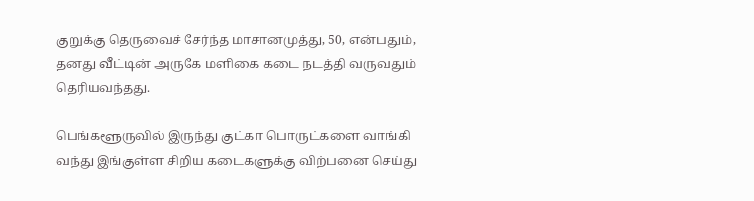குறுக்கு தெருவைச் சேர்ந்த மாசானமுத்து, 50, என்பதும், தனது வீட்டின் அருகே மளிகை கடை நடத்தி வருவதும் தெரியவந்தது.

பெங்களூருவில் இருந்து குட்கா பொருட்களை வாங்கி வந்து இங்குள்ள சிறிய கடைகளுக்கு விற்பனை செய்து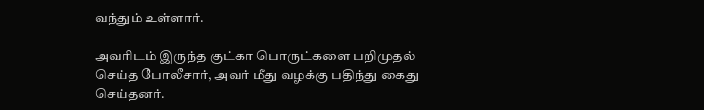வந்தும் உள்ளார்.

அவரிடம் இருந்த குட்கா பொருட்களை பறிமுதல் செய்த போலீசார், அவர் மீது வழக்கு பதிந்து கைது செய்தனர்.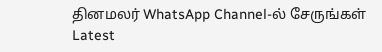தினமலர் WhatsApp Channel-ல் சேருங்கள்
Latest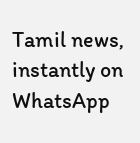Tamil news, instantly on WhatsApp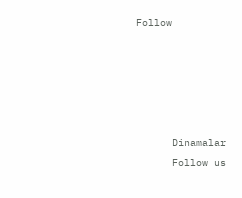Follow





      Dinamalar
      Follow us